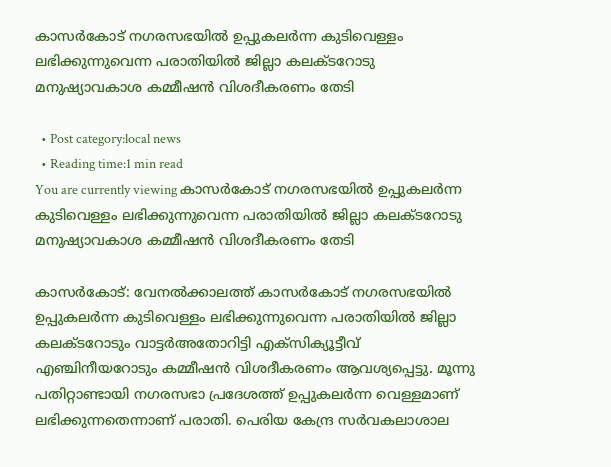കാസര്‍കോട് നഗരസഭയില്‍ ഉപ്പുകലര്‍ന്ന കുടിവെള്ളം ലഭിക്കുന്നുവെന്ന പരാതിയില്‍ ജില്ലാ കലക്ടറോടു മനുഷ്യാവകാശ കമ്മീഷന്‍ വിശദീകരണം തേടി

  • Post category:local news
  • Reading time:1 min read
You are currently viewing കാസര്‍കോട് നഗരസഭയില്‍ ഉപ്പുകലര്‍ന്ന കുടിവെള്ളം ലഭിക്കുന്നുവെന്ന പരാതിയില്‍ ജില്ലാ കലക്ടറോടു മനുഷ്യാവകാശ കമ്മീഷന്‍ വിശദീകരണം തേടി

കാസര്‍കോട്: വേനല്‍ക്കാലത്ത് കാസര്‍കോട് നഗരസഭയില്‍ ഉപ്പുകലര്‍ന്ന കുടിവെള്ളം ലഭിക്കുന്നുവെന്ന പരാതിയില്‍ ജില്ലാ കലക്ടറോടും വാട്ടര്‍അതോറിട്ടി എക്സിക്യൂട്ടീവ് എഞ്ചിനീയറോടും കമ്മീഷന്‍ വിശദീകരണം ആവശ്യപ്പെട്ടു. മൂന്നു പതിറ്റാണ്ടായി നഗരസഭാ പ്രദേശത്ത് ഉപ്പുകലര്‍ന്ന വെള്ളമാണ് ലഭിക്കുന്നതെന്നാണ് പരാതി. പെരിയ കേന്ദ്ര സര്‍വകലാശാല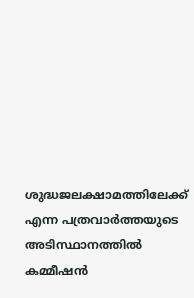ശുദ്ധജലക്ഷാമത്തിലേക്ക് എന്ന പത്രവാര്‍ത്തയുടെ അടിസ്ഥാനത്തില്‍ കമ്മീഷന്‍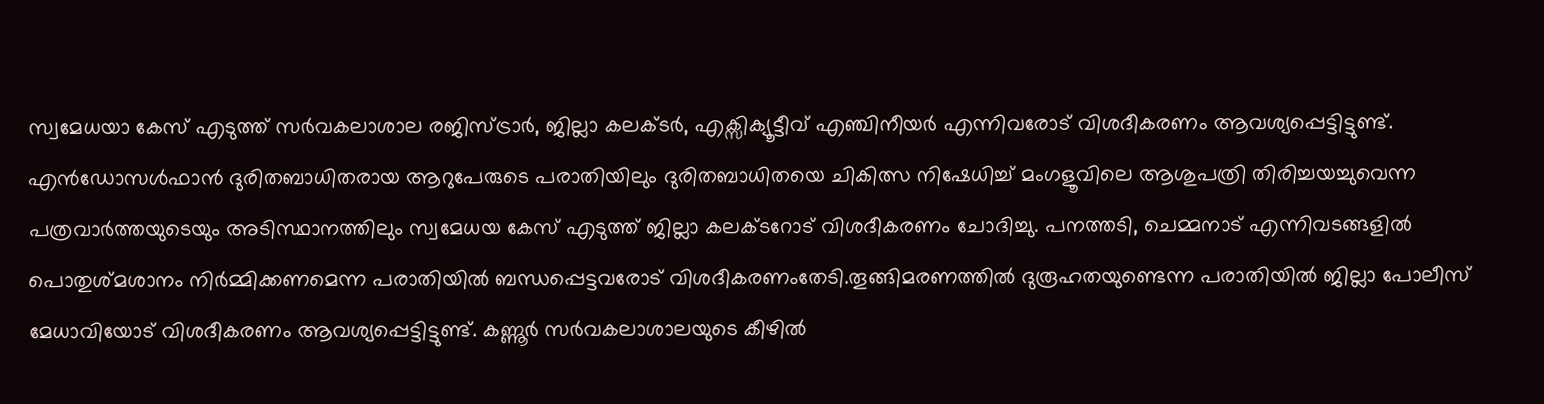സ്വമേധയാ കേസ് എടുത്ത് സര്‍വകലാശാല രജിസ്ട്രാര്‍, ജില്ലാ കലക്ടര്‍, എക്സിക്യൂട്ടീവ് എഞ്ചിനീയര്‍ എന്നിവരോട് വിശദീകരണം ആവശ്യപ്പെട്ടിട്ടുണ്ട്. എന്‍ഡോസള്‍ഫാന്‍ ദുരിതബാധിതരായ ആറുപേരുടെ പരാതിയിലും ദുരിതബാധിതയെ ചികിത്സ നിഷേധിച്ച് മംഗളൂവിലെ ആശുപത്രി തിരിച്ചയച്ചുവെന്ന പത്രവാര്‍ത്തയുടെയും അടിസ്ഥാനത്തിലും സ്വമേധയ കേസ് എടുത്ത് ജില്ലാ കലക്ടറോട് വിശദീകരണം ചോദിച്ചു. പനത്തടി, ചെമ്മനാട് എന്നിവടങ്ങളില്‍ പൊതുശ്മശാനം നിര്‍മ്മിക്കണമെന്ന പരാതിയില്‍ ബന്ധപ്പെട്ടവരോട് വിശദീകരണംതേടി.തൂങ്ങിമരണത്തില്‍ ദുരൂഹതയുണ്ടെന്ന പരാതിയില്‍ ജില്ലാ പോലീസ് മേധാവിയോട് വിശദീകരണം ആവശ്യപ്പെട്ടിട്ടുണ്ട്. കണ്ണൂര്‍ സര്‍വകലാശാലയുടെ കീഴില്‍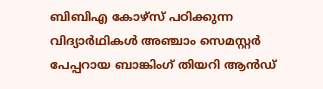ബിബിഎ കോഴ്സ് പഠിക്കുന്ന വിദ്യാര്‍ഥികള്‍ അഞ്ചാം സെമസ്റ്റര്‍ പേപ്പറായ ബാങ്കിംഗ് തിയറി ആന്‍ഡ്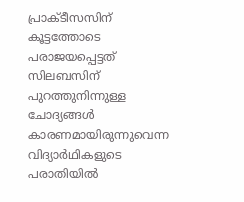പ്രാക്ടീസസിന് കൂട്ടത്തോടെ പരാജയപ്പെട്ടത് സിലബസിന് പുറത്തുനിന്നുള്ള ചോദ്യങ്ങള്‍ കാരണമായിരുന്നുവെന്ന വിദ്യാര്‍ഥികളുടെ പരാതിയില്‍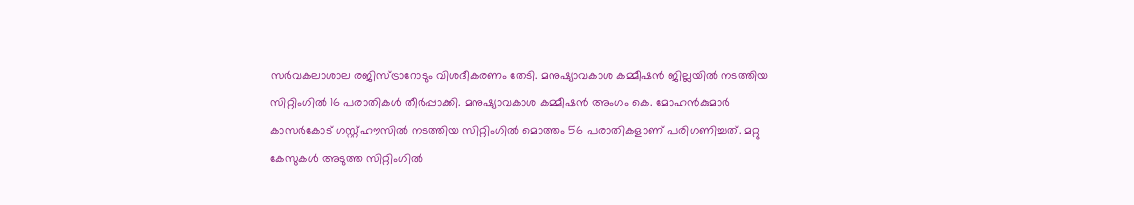സര്‍വകലാശാല രജിസ്ട്രാറോടും വിശദീകരണം തേടി. മനുഷ്യാവകാശ കമ്മീഷന്‍ ജില്ലയില്‍ നടത്തിയ സിറ്റിംഗില്‍ 16 പരാതികള്‍ തീര്‍പ്പാക്കി. മനുഷ്യാവകാശ കമ്മീഷന്‍ അംഗം കെ. മോഹന്‍കുമാര്‍ കാസര്‍കോട് ഗസ്റ്റ്ഹൗസില്‍ നടത്തിയ സിറ്റിംഗില്‍ മൊത്തം 56 പരാതികളാണ് പരിഗണിച്ചത്. മറ്റു കേസുകള്‍ അടുത്ത സിറ്റിംഗില്‍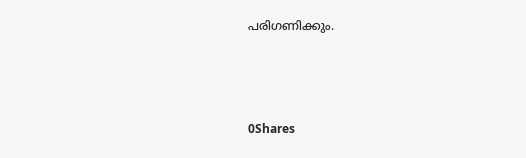പരിഗണിക്കും.



0Shares